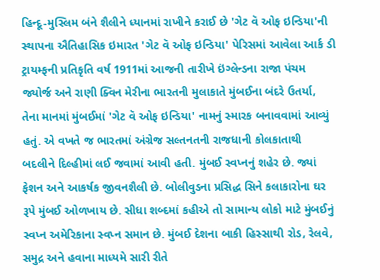હિન્દૂ-મુસ્લિમ બંને શૈલીને ધ્યાનમાં રાખીને કરાઈ છે 'ગેટ વૅ ઓફ ઇન્ડિયા'ની સ્થાપના ઐતિહાસિક ઇમારત 'ગેટ વૅ ઓફ ઇન્ડિયા' પેરિસમાં આવેલા આર્ક ડી ટ્રાયમ્ફની પ્રતિકૃતિ વર્ષ 1911માં આજની તારીખે ઇંગ્લેન્ડના રાજા પંચમ જ્યોર્જ અને રાણી ક્વિન મેરીના ભારતની મુલાકાતે મુંબઈના બંદરે ઉતર્યા, તેના માનમાં મુંબઈમાં 'ગેટ વૅ ઓફ ઇન્ડિયા' નામનું સ્મારક બનાવવામાં આવ્યું હતું. એ વખતે જ ભારતમાં અંગ્રેજ સલ્તનતની રાજધાની કોલકાતાથી બદલીને દિલ્હીમાં લઈ જવામાં આવી હતી. મુંબઈ સ્વપ્નનું શહેર છે. જ્યાં ફેશન અને આકર્ષક જીવનશૈલી છે. બોલીવુડના પ્રસિદ્ધ સિને કલાકારોના ઘર રૂપે મુંબઈ ઓળખાય છે. સીધા શબ્દમાં કહીએ તો સામાન્ય લોકો માટે મુંબઈનું સ્વપ્ન અમેરિકાના સ્વપ્ન સમાન છે. મુંબઈ દેશના બાકી હિસ્સાથી રોડ, રેલવે, સમુદ્ર અને હવાના માધ્યમે સારી રીતે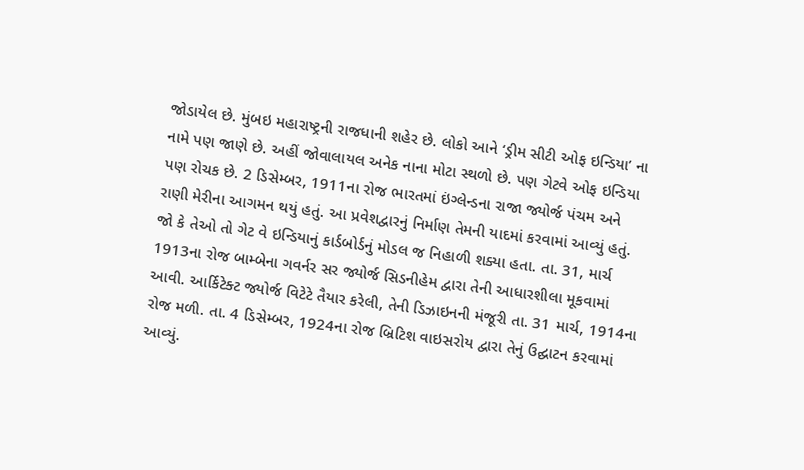જોડાયેલ છે. મુંબઇ મહારાષ્ટ્રની રાજધાની શહેર છે. લોકો આને ‘ડ્રીમ સીટી ઓફ ઇન્ડિયા’ ના નામે પણ જાણે છે. અહીં જોવાલાયલ અનેક નાના મોટા સ્થળો છે. પણ ગેટવે ઓફ ઇન્ડિયા પણ રોચક છે. 2 ડિસેમ્બર, 1911ના રોજ ભારતમાં ઇંગ્લેન્ડના રાજા જ્યોર્જ પંચમ અને રાણી મેરીના આગમન થયું હતું. આ પ્રવેશદ્વારનું નિર્માણ તેમની યાદમાં કરવામાં આવ્યું હતું. જો કે તેઓ તો ગેટ વે ઇન્ડિયાનું કાર્ડબોર્ડનું મોડલ જ નિહાળી શક્યા હતા. તા. 31, માર્ચ 1913ના રોજ બામ્બેના ગવર્નર સર જ્યોર્જ સિડનીહેમ દ્વારા તેની આધારશીલા મૂકવામાં આવી. આર્કિટેક્ટ જ્યોર્જ વિટેટે તૈયાર કરેલી, તેની ડિઝાઇનની મંજૂરી તા. 31 માર્ચ, 1914ના રોજ મળી. તા. 4 ડિસેમ્બર, 1924ના રોજ બ્રિટિશ વાઇસરોય દ્વારા તેનું ઉદ્ઘાટન કરવામાં આવ્યું.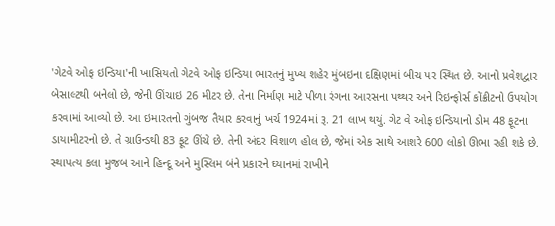'ગેટવે ઓફ ઇન્ડિયા'ની ખાસિયતો ગેટવે ઓફ ઇન્ડિયા ભારતનું મુખ્ય શહેર મુંબઇના દક્ષિણમાં બીચ પર સ્થિત છે. આનો પ્રવેશદ્વાર બેસાલ્ટથી બનેલો છે, જેની ઊંચાઇ 26 મીટર છે. તેના નિર્માણ માટે પીળા રંગના આરસના પથ્થર અને રિઇન્ફોર્સ કોંક્રીટનો ઉપયોગ કરવામાં આવ્યો છે. આ ઇમારતનો ગુંબજ તૈયાર કરવાનું ખર્ચ 1924માં રૂ. 21 લાખ થયું. ગેટ વે ઓફ ઇન્ડિયાનો ડોમ 48 ફૂટના ડાયામીટરનો છે. તે ગ્રાઉન્ડથી 83 ફૂટ ઊંચે છે. તેની અંદર વિશાળ હોલ છે, જેમાં એક સાથે આશરે 600 લોકો ઊભા રહી શકે છે. સ્થાપત્ય કલા મુજબ આને હિન્દૂ અને મુસ્લિમ બંને પ્રકારને ઘ્યાનમાં રાખીને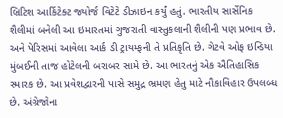બ્રિટિશ આર્કિટેક્ટ જ્યોર્જ વિટેટે ડીઝાઇન કર્યું હતું. ભારતીય સાર્સેનિક શૈલીમાં બનેલી આ ઇમારતમાં ગુજરાતી વાસ્તુકલાની શૈલીની પણ પ્રભાવ છે. અને પેરિસમાં આવેલા આર્ક ડી ટ્રાયમ્ફની તે પ્રતિકૃતિ છે. ગેટવે ઓફ ઇન્ડિયા મુંબઈની તાજ હોટેલની બરાબર સામે છે. આ ભારતનું એક ઐતિહાસિક સ્મારક છે. આ પ્રવેશદ્વારની પાસે સમુદ્ર ભ્રમણ હેતુ માટે નૌકાવિહાર ઉપલબ્ધ છે. અંગ્રેજોના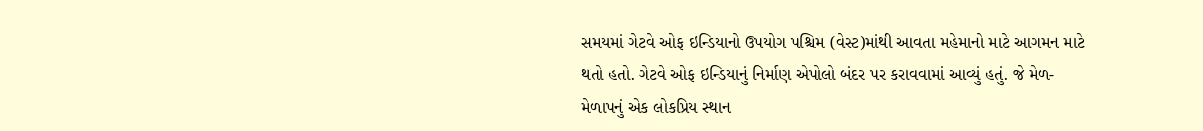સમયમાં ગેટવે ઓફ ઇન્ડિયાનો ઉપયોગ પશ્ચિમ (વેસ્ટ)માંથી આવતા મહેમાનો માટે આગમન માટે થતો હતો. ગેટવે ઓફ ઇન્ડિયાનું નિર્માણ એપોલો બંદર પર કરાવવામાં આવ્યું હતું. જે મેળ-મેળાપનું એક લોકપ્રિય સ્થાન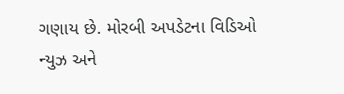ગણાય છે. મોરબી અપડેટના વિડિઓ ન્યુઝ અને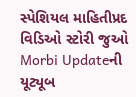સ્પેશિયલ માહિતીપ્રદ વિડિઓ સ્ટોરી જુઓ Morbi Updateની યૂટ્યૂબ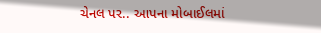ચેનલ પર.. આપના મોબાઈલમાં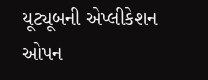યૂટ્યૂબની એપ્લીકેશન ઓપન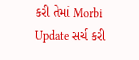કરી તેમાં Morbi Update સર્ચ કરી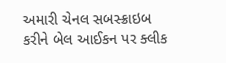અમારી ચેનલ સબસ્ક્રાઇબ કરીને બેલ આઈકન પર ક્લીક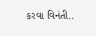કરવા વિનંતી..